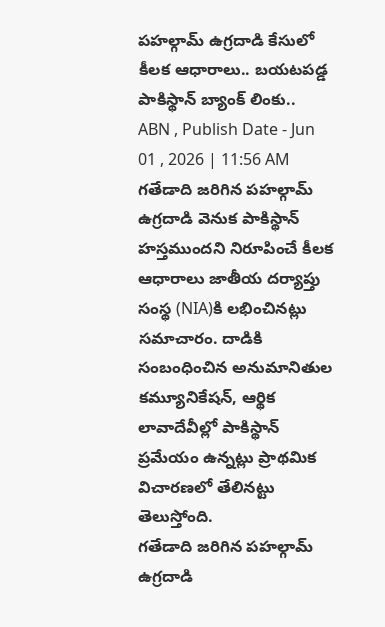పహల్గామ్ ఉగ్రదాడి కేసులో కీలక ఆధారాలు.. బయటపడ్డ పాకిస్థాన్ బ్యాంక్ లింకు..
ABN , Publish Date - Jun 01 , 2026 | 11:56 AM
గతేడాది జరిగిన పహల్గామ్ ఉగ్రదాడి వెనుక పాకిస్థాన్ హస్తముందని నిరూపించే కీలక ఆధారాలు జాతీయ దర్యాప్తు సంస్థ (NIA)కి లభించినట్లు సమాచారం. దాడికి సంబంధించిన అనుమానితుల కమ్యూనికేషన్, ఆర్థిక లావాదేవీల్లో పాకిస్థాన్ ప్రమేయం ఉన్నట్లు ప్రాథమిక విచారణలో తేలినట్టు తెలుస్తోంది.
గతేడాది జరిగిన పహల్గామ్ ఉగ్రదాడి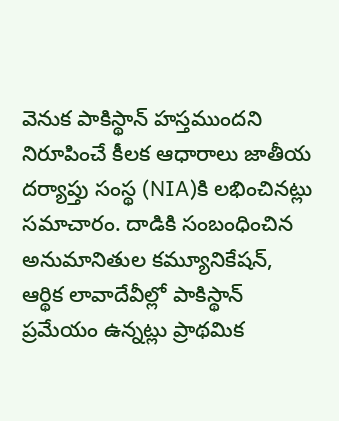వెనుక పాకిస్థాన్ హస్తముందని నిరూపించే కీలక ఆధారాలు జాతీయ దర్యాప్తు సంస్థ (NIA)కి లభించినట్లు సమాచారం. దాడికి సంబంధించిన అనుమానితుల కమ్యూనికేషన్, ఆర్థిక లావాదేవీల్లో పాకిస్థాన్ ప్రమేయం ఉన్నట్లు ప్రాథమిక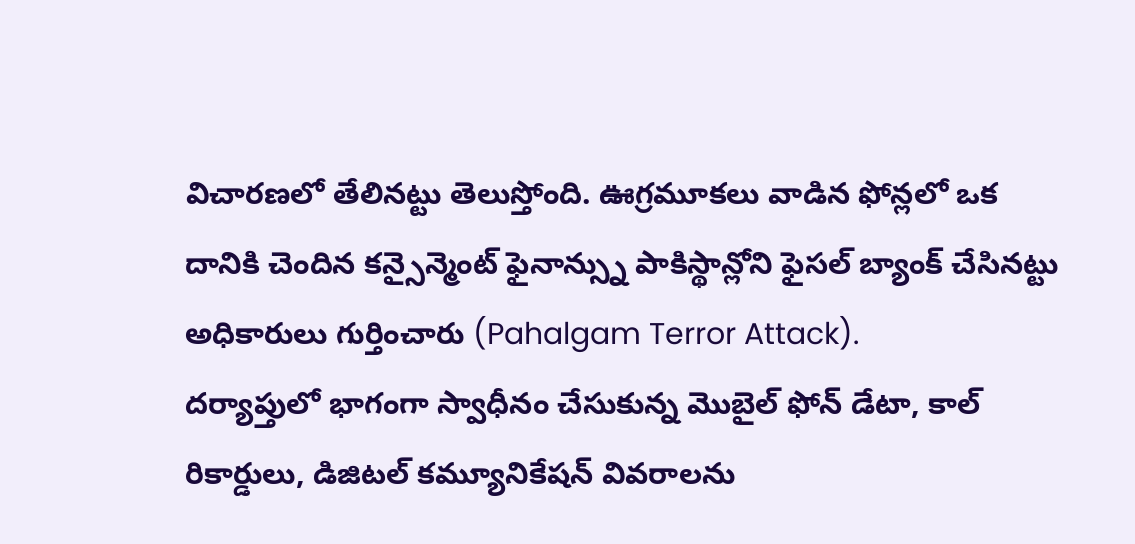విచారణలో తేలినట్టు తెలుస్తోంది. ఊగ్రమూకలు వాడిన ఫోన్లలో ఒక దానికి చెందిన కన్సైన్మెంట్ ఫైనాన్స్ను పాకిస్థాన్లోని ఫైసల్ బ్యాంక్ చేసినట్టు అధికారులు గుర్తించారు (Pahalgam Terror Attack).
దర్యాప్తులో భాగంగా స్వాధీనం చేసుకున్న మొబైల్ ఫోన్ డేటా, కాల్ రికార్డులు, డిజిటల్ కమ్యూనికేషన్ వివరాలను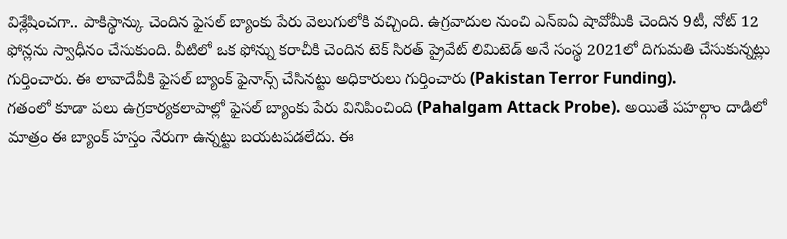విశ్లేషించగా.. పాకిస్థాన్కు చెందిన ఫైసల్ బ్యాంకు పేరు వెలుగులోకి వచ్చింది. ఉగ్రవాదుల నుంచి ఎన్ఐఏ షావోమీకి చెందిన 9టీ, నోట్ 12 ఫోన్లను స్వాధీనం చేసుకుంది. వీటిలో ఒక ఫోన్ను కరాచీకి చెందిన టెక్ సిరత్ ప్రైవేట్ లిమిటెడ్ అనే సంస్థ 2021లో దిగుమతి చేసుకున్నట్లు గుర్తించారు. ఈ లావాదేవీకి ఫైసల్ బ్యాంక్ ఫైనాన్స్ చేసినట్టు అధికారులు గుర్తించారు (Pakistan Terror Funding).
గతంలో కూడా పలు ఉగ్రకార్యకలాపాల్లో ఫైసల్ బ్యాంకు పేరు వినిపించింది (Pahalgam Attack Probe). అయితే పహల్గాం దాడిలో మాత్రం ఈ బ్యాంక్ హస్తం నేరుగా ఉన్నట్టు బయటపడలేదు. ఈ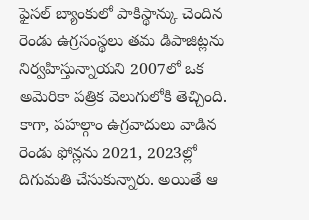ఫైసల్ బ్యాంకులో పాకిస్థాన్కు చెందిన రెండు ఉగ్రసంస్థలు తమ డిపాజిట్లను నిర్వహిస్తున్నాయని 2007లో ఒక అమెరికా పత్రిక వెలుగులోకి తెచ్చింది. కాగా, పహల్గాం ఉగ్రవాదులు వాడిన రెండు ఫోన్లను 2021, 2023ల్లో దిగుమతి చేసుకున్నారు. అయితే ఆ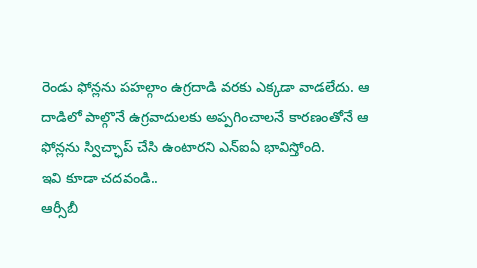రెండు ఫోన్లను పహల్గాం ఉగ్రదాడి వరకు ఎక్కడా వాడలేదు. ఆ దాడిలో పాల్గొనే ఉగ్రవాదులకు అప్పగించాలనే కారణంతోనే ఆ ఫోన్లను స్విచ్ఛాప్ చేసి ఉంటారని ఎన్ఐఏ భావిస్తోంది.
ఇవి కూడా చదవండి..
ఆర్సీబీ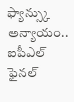ఫ్యాన్స్కు అన్యాయం.. ఐపీఎల్ ఫైనల్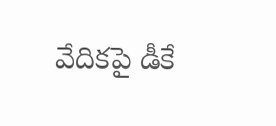వేదికపై డీకే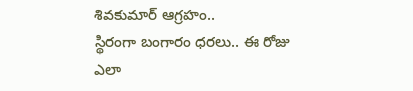శివకుమార్ ఆగ్రహం..
స్థిరంగా బంగారం ధరలు.. ఈ రోజు ఎలా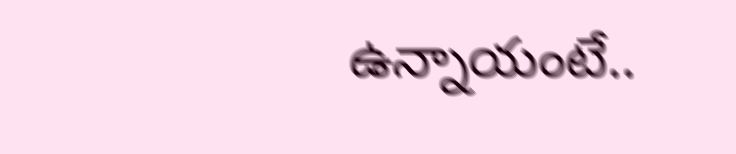ఉన్నాయంటే..